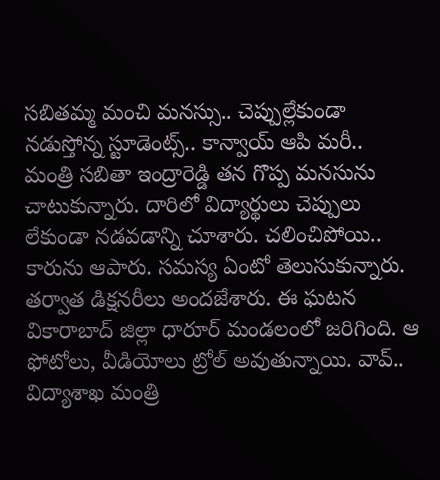సబితమ్మ మంచి మనస్సు.. చెప్పుల్లేకుండా నడుస్తోన్న స్టూడెంట్స్.. కాన్వాయ్ ఆపి మరీ..
మంత్రి సబితా ఇంద్రారెడ్డి తన గొప్ప మనసును చాటుకున్నారు. దారిలో విద్యార్థులు చెప్పులు లేకుండా నడవడాన్ని చూశారు. చలించిపోయి.. కారును ఆపారు. సమస్య ఏంటో తెలుసుకున్నారు. తర్వాత డిక్షనరీలు అందజేశారు. ఈ ఘటన వికారాబాద్ జిల్లా ధారూర్ మండలంలో జరిగింది. ఆ ఫోటోలు, వీడియోలు ట్రోల్ అవుతున్నాయి. వావ్.. విద్యాశాఖ మంత్రి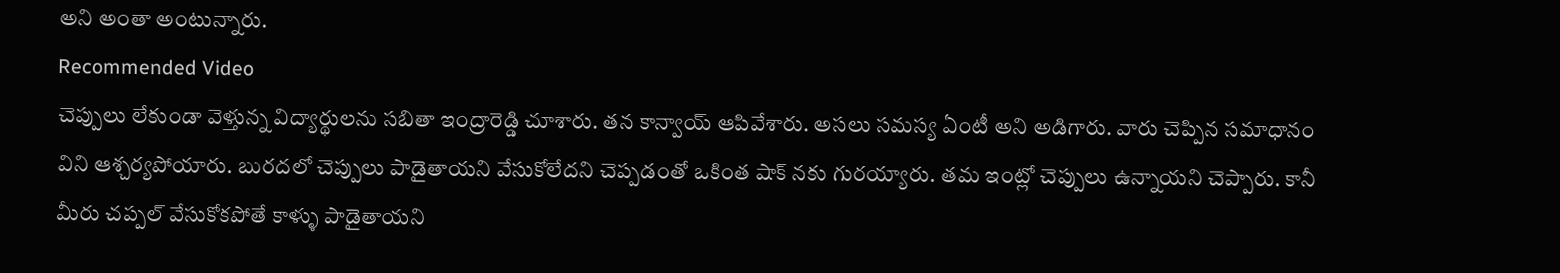అని అంతా అంటున్నారు.
Recommended Video
చెప్పులు లేకుండా వెళ్తున్న విద్యార్థులను సబితా ఇంద్రారెడ్డి చూశారు. తన కాన్వాయ్ ఆపివేశారు. అసలు సమస్య ఏంటీ అని అడిగారు. వారు చెప్పిన సమాధానం విని ఆశ్చర్యపోయారు. బురదలో చెప్పులు పాడైతాయని వేసుకోలేదని చెప్పడంతో ఒకింత షాక్ నకు గురయ్యారు. తమ ఇంట్లో చెప్పులు ఉన్నాయని చెప్పారు. కానీ మీరు చప్పల్ వేసుకోకపోతే కాళ్ళు పాడైతాయని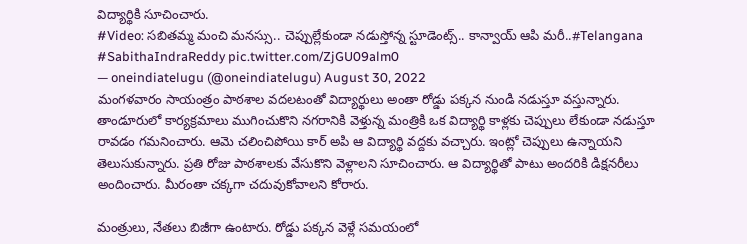విద్యార్థికి సూచించారు.
#Video: సబితమ్మ మంచి మనస్సు.. చెప్పుల్లేకుండా నడుస్తోన్న స్టూడెంట్స్.. కాన్వాయ్ ఆపి మరీ..#Telangana #SabithaIndraReddy pic.twitter.com/ZjGU09alm0
— oneindiatelugu (@oneindiatelugu) August 30, 2022
మంగళవారం సాయంత్రం పాఠశాల వదలటంతో విద్యార్థులు అంతా రోడ్డు పక్కన నుండి నడుస్తూ వస్తున్నారు. తాండూరులో కార్యక్రమాలు ముగించుకొని నగరానికి వెళ్తున్న మంత్రికి ఒక విద్యార్థి కాళ్లకు చెప్పులు లేకుండా నడుస్తూ రావడం గమనించారు. ఆమె చలించిపోయి కార్ అపి ఆ విద్యార్థి వద్దకు వచ్చారు. ఇంట్లో చెప్పులు ఉన్నాయని తెలుసుకున్నారు. ప్రతి రోజు పాఠశాలకు వేసుకొని వెళ్లాలని సూచించారు. ఆ విద్యార్థితో పాటు అందరికి డిక్షనరీలు అందించారు. మీరంతా చక్కగా చదువుకోవాలని కోరారు.

మంత్రులు, నేతలు బిజీగా ఉంటారు. రోడ్డు పక్కన వెళ్లే సమయంలో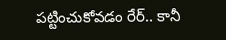పట్టించుకోవడం రేర్.. కానీ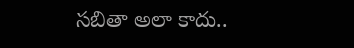సబితా అలా కాదు..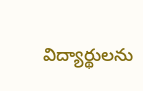విద్యార్థులను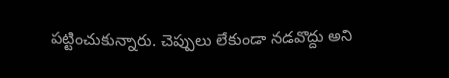పట్టించుకున్నారు. చెప్పులు లేకుండా నడవొద్దు అని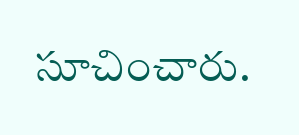సూచించారు.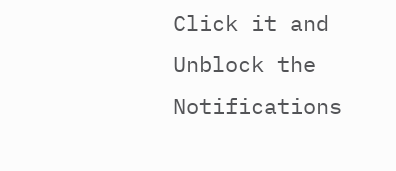Click it and Unblock the Notifications